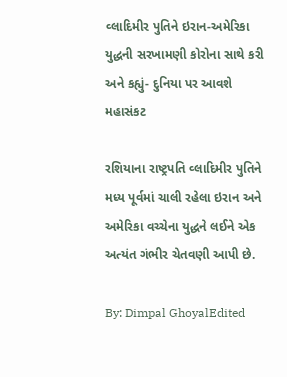વ્લાદિમીર પુતિને ઇરાન-અમેરિકા યુદ્ધની સરખામણી કોરોના સાથે કરી અને કહ્યું- દુનિયા પર આવશે મહાસંકટ

રશિયાના રાષ્ટ્રપતિ વ્લાદિમીર પુતિને મધ્ય પૂર્વમાં ચાલી રહેલા ઇરાન અને અમેરિકા વચ્ચેના યુદ્ધને લઈને એક અત્યંત ગંભીર ચેતવણી આપી છે.

By: Dimpal GhoyalEdited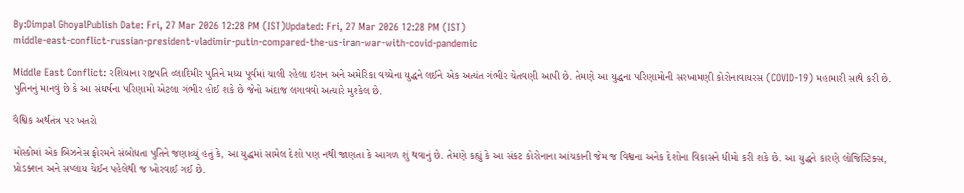By:Dimpal GhoyalPublish Date: Fri, 27 Mar 2026 12:28 PM (IST)Updated: Fri, 27 Mar 2026 12:28 PM (IST)
middle-east-conflict-russian-president-vladimir-putin-compared-the-us-iran-war-with-covid-pandemic

Middle East Conflict: રશિયાના રાષ્ટ્રપતિ વ્લાદિમીર પુતિને મધ્ય પૂર્વમાં ચાલી રહેલા ઇરાન અને અમેરિકા વચ્ચેના યુદ્ધને લઈને એક અત્યંત ગંભીર ચેતવણી આપી છે. તેમણે આ યુદ્ધના પરિણામોની સરખામણી કોરોનાવાયરસ (COVID-19) મહામારી સાથે કરી છે. પુતિનનું માનવું છે કે આ સંઘર્ષના પરિણામો એટલા ગંભીર હોઈ શકે છે જેનો અંદાજ લગાવવો અત્યારે મુશ્કેલ છે.

વૈશ્વિક અર્થતંત્ર પર ખતરો

મોસ્કોમાં એક બિઝનેસ ફોરમને સંબોધતા પુતિને જણાવ્યું હતું કે, આ યુદ્ધમાં સામેલ દેશો પણ નથી જાણતા કે આગળ શું થવાનું છે. તેમણે કહ્યું કે આ સંકટ કોરોનાના આંચકાની જેમ જ વિશ્વના અનેક દેશોના વિકાસને ધીમો કરી શકે છે. આ યુદ્ધને કારણે લોજિસ્ટિક્સ, પ્રોડક્શન અને સપ્લાય ચેઈન પહેલેથી જ ખોરવાઈ ગઈ છે.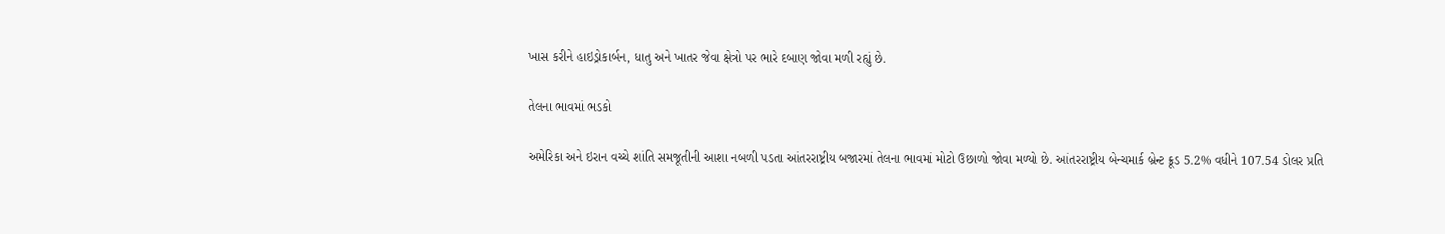ખાસ કરીને હાઇડ્રોકાર્બન, ધાતુ અને ખાતર જેવા ક્ષેત્રો પર ભારે દબાણ જોવા મળી રહ્યું છે.

તેલના ભાવમાં ભડકો

અમેરિકા અને ઇરાન વચ્ચે શાંતિ સમજૂતીની આશા નબળી પડતા આંતરરાષ્ટ્રીય બજારમાં તેલના ભાવમાં મોટો ઉછાળો જોવા મળ્યો છે. આંતરરાષ્ટ્રીય બેન્ચમાર્ક બ્રેન્ટ ક્રૂડ 5.2% વધીને 107.54 ડોલર પ્રતિ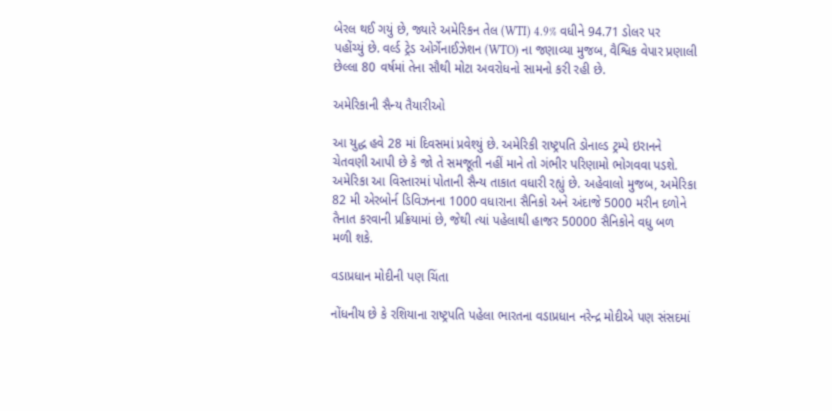બેરલ થઈ ગયું છે, જ્યારે અમેરિકન તેલ (WTI) 4.9% વધીને 94.71 ડોલર પર પહોંચ્યું છે. વર્લ્ડ ટ્રેડ ઓર્ગેનાઈઝેશન (WTO) ના જણાવ્યા મુજબ, વૈશ્વિક વેપાર પ્રણાલી છેલ્લા 80 વર્ષમાં તેના સૌથી મોટા અવરોધનો સામનો કરી રહી છે.

અમેરિકાની સૈન્ય તૈયારીઓ

આ યુદ્ધ હવે 28 માં દિવસમાં પ્રવેશ્યું છે. અમેરિકી રાષ્ટ્રપતિ ડોનાલ્ડ ટ્રમ્પે ઇરાનને ચેતવણી આપી છે કે જો તે સમજૂતી નહીં માને તો ગંભીર પરિણામો ભોગવવા પડશે. અમેરિકા આ વિસ્તારમાં પોતાની સૈન્ય તાકાત વધારી રહ્યું છે. અહેવાલો મુજબ, અમેરિકા 82 મી એરબોર્ન ડિવિઝનના 1000 વધારાના સૈનિકો અને અંદાજે 5000 મરીન દળોને તૈનાત કરવાની પ્રક્રિયામાં છે, જેથી ત્યાં પહેલાથી હાજર 50000 સૈનિકોને વધુ બળ મળી શકે.

વડાપ્રધાન મોદીની પણ ચિંતા

નોંધનીય છે કે રશિયાના રાષ્ટ્રપતિ પહેલા ભારતના વડાપ્રધાન નરેન્દ્ર મોદીએ પણ સંસદમાં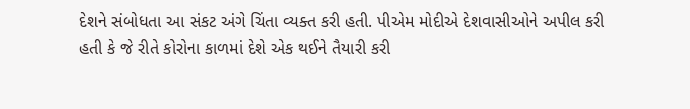દેશને સંબોધતા આ સંકટ અંગે ચિંતા વ્યક્ત કરી હતી. પીએમ મોદીએ દેશવાસીઓને અપીલ કરી હતી કે જે રીતે કોરોના કાળમાં દેશે એક થઈને તૈયારી કરી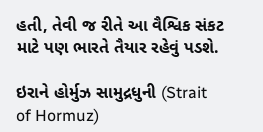હતી, તેવી જ રીતે આ વૈશ્વિક સંકટ માટે પણ ભારતે તૈયાર રહેવું પડશે.

ઇરાને હોર્મુઝ સામુદ્રધુની (Strait of Hormuz)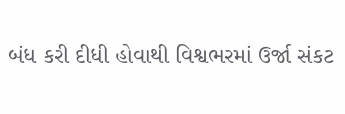બંધ કરી દીધી હોવાથી વિશ્વભરમાં ઉર્જા સંકટ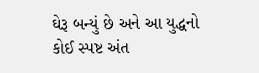ઘેરૂ બન્યું છે અને આ યુદ્ધનો કોઈ સ્પષ્ટ અંત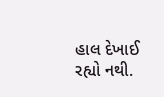હાલ દેખાઈ રહ્યો નથી.